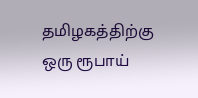தமிழகத்திற்கு ஒரு ரூபாய்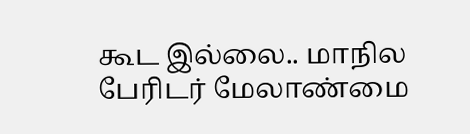கூட இல்லை.. மாநில பேரிடர் மேலாண்மை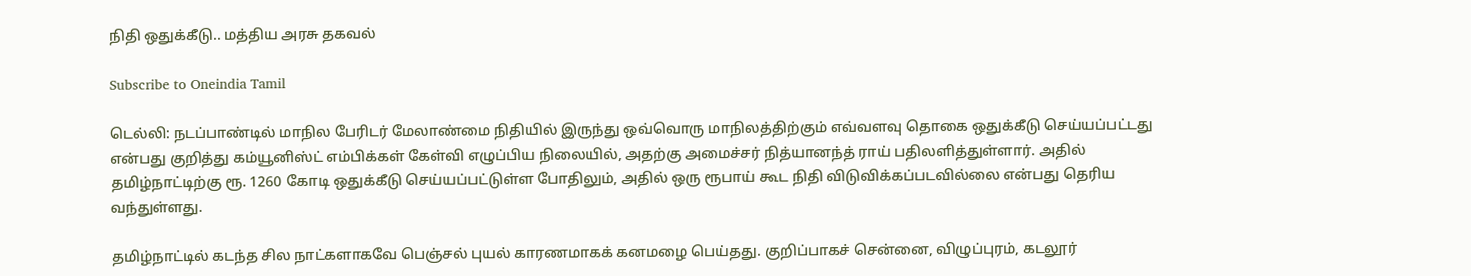நிதி ஒதுக்கீடு.. மத்திய அரசு தகவல்

Subscribe to Oneindia Tamil

டெல்லி: நடப்பாண்டில் மாநில பேரிடர் மேலாண்மை நிதியில் இருந்து ஒவ்வொரு மாநிலத்திற்கும் எவ்வளவு தொகை ஒதுக்கீடு செய்யப்பட்டது என்பது குறித்து கம்யூனிஸ்ட் எம்பிக்கள் கேள்வி எழுப்பிய நிலையில், அதற்கு அமைச்சர் நித்யானந்த் ராய் பதிலளித்துள்ளார். அதில் தமிழ்நாட்டிற்கு ரூ. 1260 கோடி ஒதுக்கீடு செய்யப்பட்டுள்ள போதிலும், அதில் ஒரு ரூபாய் கூட நிதி விடுவிக்கப்படவில்லை என்பது தெரிய வந்துள்ளது.

தமிழ்நாட்டில் கடந்த சில நாட்களாகவே பெஞ்சல் புயல் காரணமாகக் கனமழை பெய்தது. குறிப்பாகச் சென்னை, விழுப்புரம், கடலூர்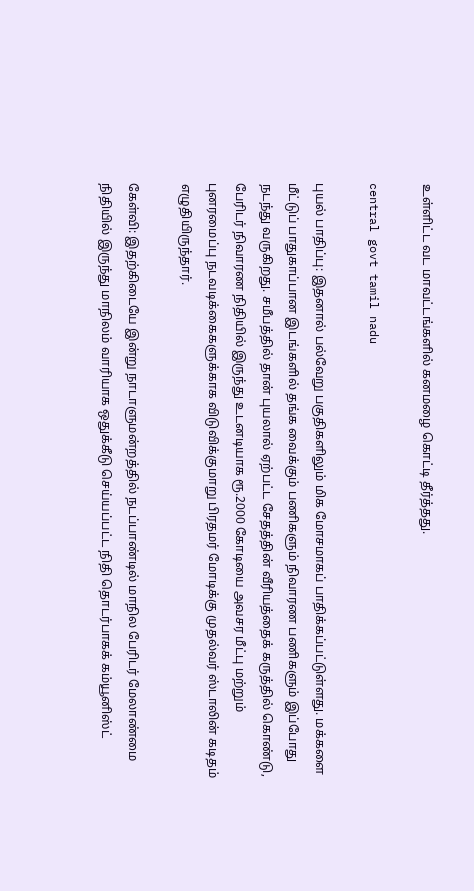உள்ளிட்ட வட மாவட்டங்களில் கனமழை கொட்டி தீர்த்தது.

central govt tamil nadu

புயல் பாதிப்பு: இதனால் பல்வேறு பகுதிகளிலும் மிக மோசமாகப் பாதிக்கப்பட்டுள்ளது. மக்களை மீட்டுப் பாதுகாப்பான இடங்களில் தங்க வைக்கும் பணிகளும் நிவாரண பணிகளும் இப்போது நடந்து வருகிறது. சமீபத்தில் தான் புயலால் ஏற்பட்ட சேதத்தின் வீரியத்தைக் கருத்தில் கொண்டு, பேரிடர் நிவாரண நிதியில் இருந்து உடனடியாக ரூ.2000 கோடியை அவசர மீட்பு மற்றும் புனரமைப்பு நடவடிக்கைகளுக்காக விடுவிக்குமாறு பிரதமர் மோடிக்கு முதல்வர் ஸ்டாலின் கடிதம் எழுதியிருந்தார்.

கேள்வி: இதற்கிடையே இன்று நாடாளுமன்றத்தில் நடப்பாண்டில் மாநில பேரிடர் மேலாண்மை நிதியில் இருந்து மாநிலம் வாரியாக ஒதுக்கீடு செய்யப்பட்ட நிதி தொடர்பாகக் கம்யூனிஸ்ட்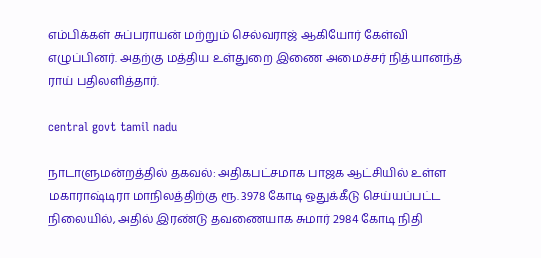எம்பிக்கள் சுப்பராயன் மற்றும் செல்வராஜ் ஆகியோர் கேள்வி எழுப்பினர். அதற்கு மத்திய உள்துறை இணை அமைச்சர் நித்யானந்த் ராய் பதிலளித்தார்.

central govt tamil nadu

நாடாளுமன்றத்தில் தகவல்: அதிகபட்சமாக பாஜக ஆட்சியில் உள்ள மகாராஷ்டிரா மாநிலத்திற்கு ரூ. 3978 கோடி ஒதுக்கீடு செய்யப்பட்ட நிலையில், அதில் இரண்டு தவணையாக சுமார் 2984 கோடி நிதி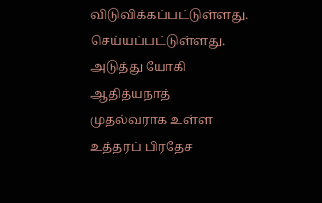விடுவிக்கப்பட்டுள்ளது. செய்யப்பட்டுள்ளது. அடுத்து யோகி ஆதித்யநாத் முதல்வராக உள்ள உத்தரப் பிரதேச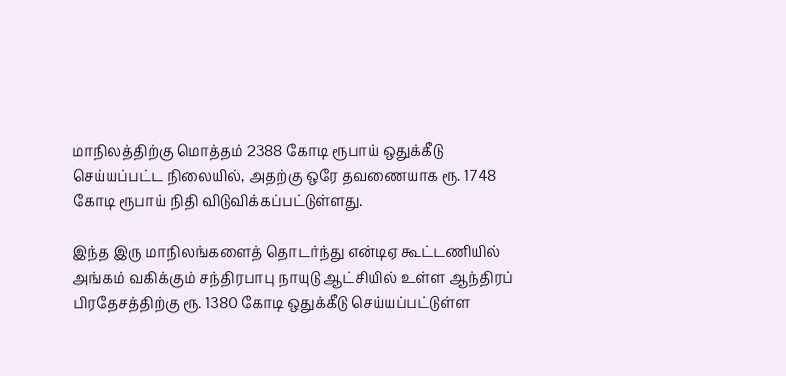மாநிலத்திற்கு மொத்தம் 2388 கோடி ரூபாய் ஒதுக்கீடு செய்யப்பட்ட நிலையில், அதற்கு ஒரே தவணையாக ரூ. 1748 கோடி ரூபாய் நிதி விடுவிக்கப்பட்டுள்ளது.

இந்த இரு மாநிலங்களைத் தொடர்ந்து என்டிஏ கூட்டணியில் அங்கம் வகிக்கும் சந்திரபாபு நாயுடு ஆட்சியில் உள்ள ஆந்திரப் பிரதேசத்திற்கு ரூ. 1380 கோடி ஒதுக்கீடு செய்யப்பட்டுள்ள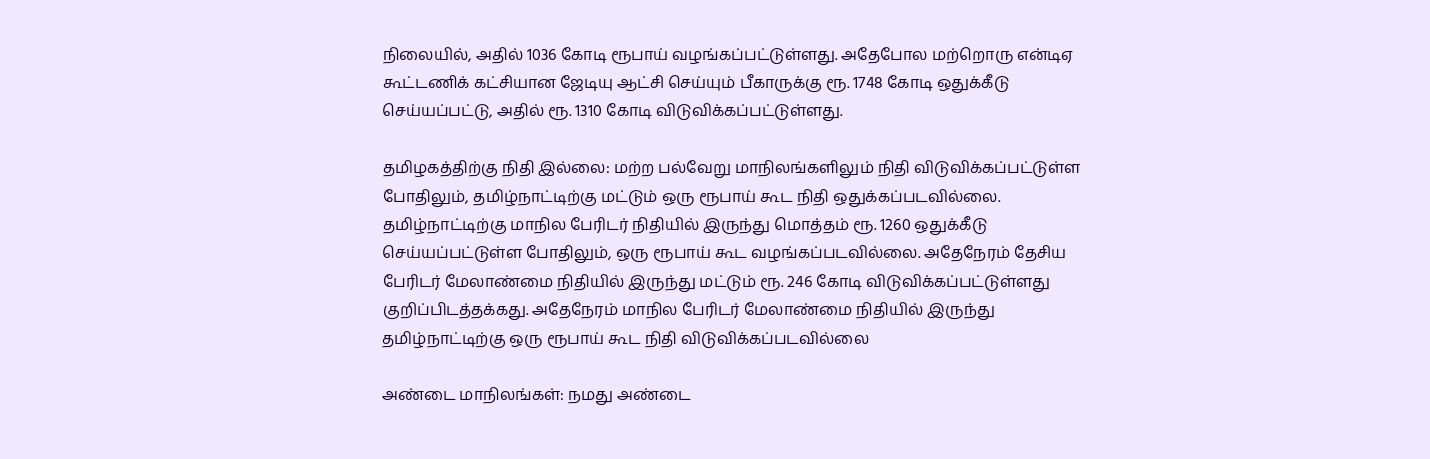நிலையில், அதில் 1036 கோடி ரூபாய் வழங்கப்பட்டுள்ளது. அதேபோல மற்றொரு என்டிஏ கூட்டணிக் கட்சியான ஜேடியு ஆட்சி செய்யும் பீகாருக்கு ரூ. 1748 கோடி ஒதுக்கீடு செய்யப்பட்டு, அதில் ரூ. 1310 கோடி விடுவிக்கப்பட்டுள்ளது.

தமிழகத்திற்கு நிதி இல்லை: மற்ற பல்வேறு மாநிலங்களிலும் நிதி விடுவிக்கப்பட்டுள்ள போதிலும், தமிழ்நாட்டிற்கு மட்டும் ஒரு ரூபாய் கூட நிதி ஒதுக்கப்படவில்லை. தமிழ்நாட்டிற்கு மாநில பேரிடர் நிதியில் இருந்து மொத்தம் ரூ. 1260 ஒதுக்கீடு செய்யப்பட்டுள்ள போதிலும், ஒரு ரூபாய் கூட வழங்கப்படவில்லை. அதேநேரம் தேசிய பேரிடர் மேலாண்மை நிதியில் இருந்து மட்டும் ரூ. 246 கோடி விடுவிக்கப்பட்டுள்ளது குறிப்பிடத்தக்கது. அதேநேரம் மாநில பேரிடர் மேலாண்மை நிதியில் இருந்து தமிழ்நாட்டிற்கு ஒரு ரூபாய் கூட நிதி விடுவிக்கப்படவில்லை

அண்டை மாநிலங்கள்: நமது அண்டை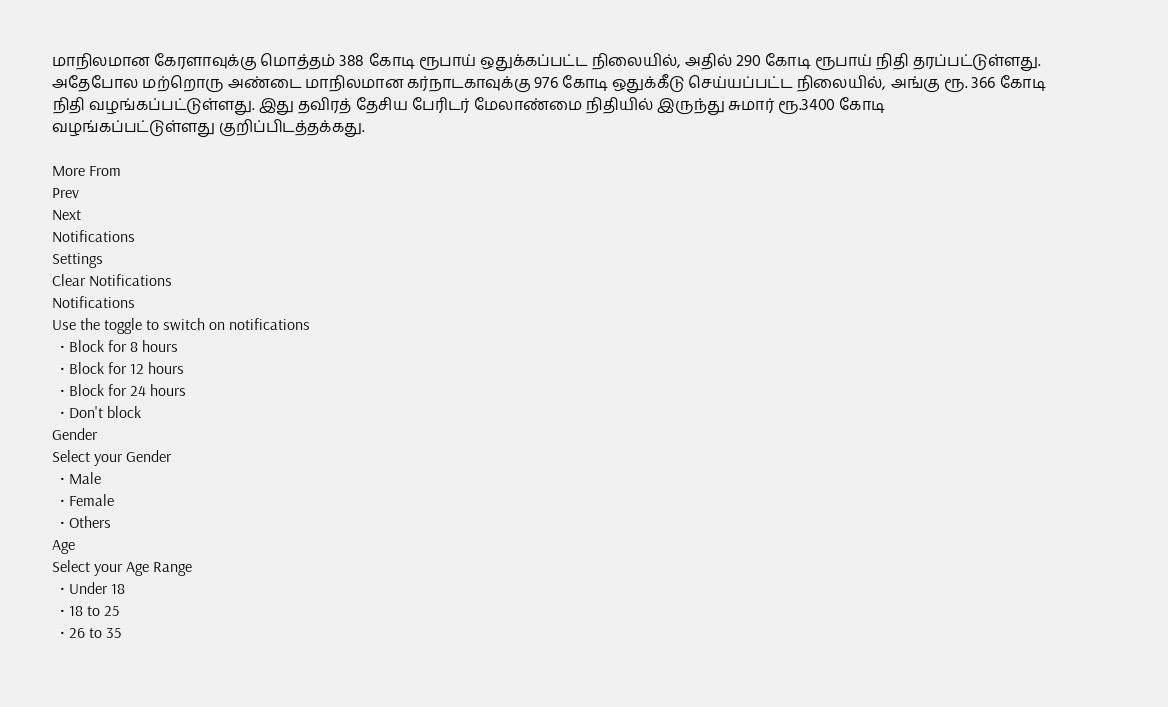மாநிலமான கேரளாவுக்கு மொத்தம் 388 கோடி ரூபாய் ஒதுக்கப்பட்ட நிலையில், அதில் 290 கோடி ரூபாய் நிதி தரப்பட்டுள்ளது. அதேபோல மற்றொரு அண்டை மாநிலமான கர்நாடகாவுக்கு 976 கோடி ஒதுக்கீடு செய்யப்பட்ட நிலையில், அங்கு ரூ. 366 கோடி நிதி வழங்கப்பட்டுள்ளது. இது தவிரத் தேசிய பேரிடர் மேலாண்மை நிதியில் இருந்து சுமார் ரூ.3400 கோடி வழங்கப்பட்டுள்ளது குறிப்பிடத்தக்கது.

More From
Prev
Next
Notifications
Settings
Clear Notifications
Notifications
Use the toggle to switch on notifications
  • Block for 8 hours
  • Block for 12 hours
  • Block for 24 hours
  • Don't block
Gender
Select your Gender
  • Male
  • Female
  • Others
Age
Select your Age Range
  • Under 18
  • 18 to 25
  • 26 to 35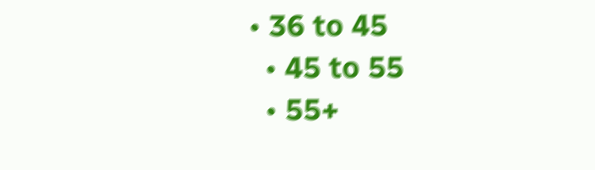• 36 to 45
  • 45 to 55
  • 55+